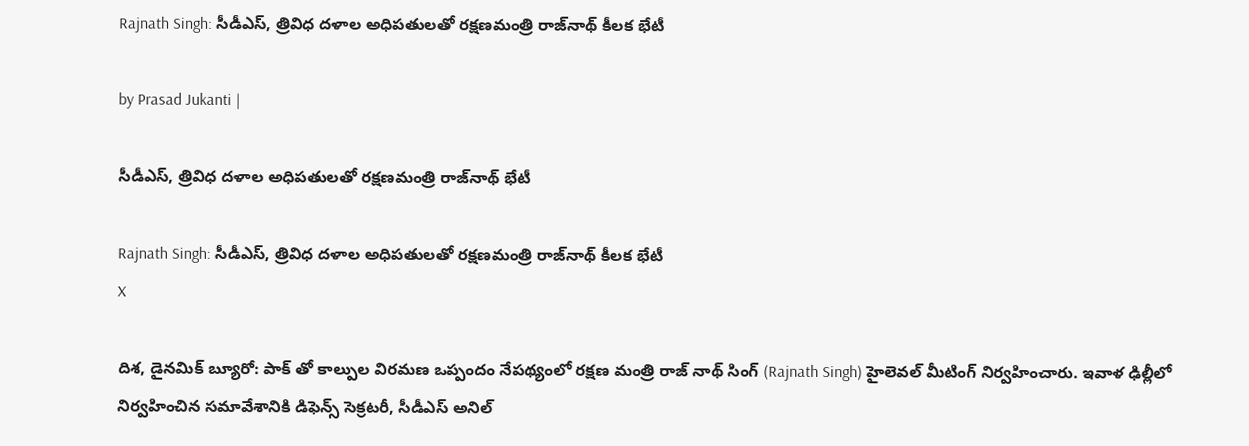Rajnath Singh: సీడీఎస్‌, త్రివిధ దళాల అధిపతులతో రక్షణమంత్రి రాజ్‌నాథ్‌ కీలక భేటీ

by Prasad Jukanti |

సీడీఎస్‌, త్రివిధ దళాల అధిపతులతో రక్షణమంత్రి రాజ్‌నాథ్‌ భేటీ

Rajnath Singh: సీడీఎస్‌, త్రివిధ దళాల అధిపతులతో రక్షణమంత్రి రాజ్‌నాథ్‌ కీలక భేటీ
X

దిశ, డైనమిక్ బ్యూరో: పాక్ తో కాల్పుల విరమణ ఒప్పందం నేపథ్యంలో రక్షణ మంత్రి రాజ్ నాథ్ సింగ్ (Rajnath Singh) హైలెవల్ మీటింగ్ నిర్వహించారు. ఇవాళ ఢిల్లీలో నిర్వహించిన సమావేశానికి డిఫెన్స్ సెక్రటరీ, సీడీఎస్ అనిల్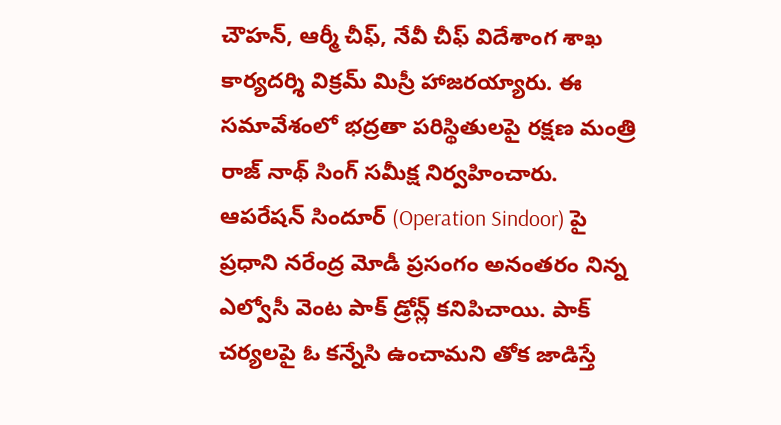చౌహన్, ఆర్మీ చీఫ్, నేవీ చీఫ్ విదేశాంగ శాఖ కార్యదర్శి విక్రమ్ మిస్రీ హాజరయ్యారు. ఈ సమావేశంలో భద్రతా పరిస్థితులపై రక్షణ మంత్రి రాజ్ నాథ్ సింగ్ సమీక్ష నిర్వహించారు. ఆపరేషన్ సిందూర్ (Operation Sindoor) పై ప్రధాని నరేంద్ర మోడీ ప్రసంగం అనంతరం నిన్న ఎల్వోసీ వెంట పాక్ డ్రోన్ల్ కనిపిచాయి. పాక్ చర్యలపై ఓ కన్నేసి ఉంచామని తోక జాడిస్తే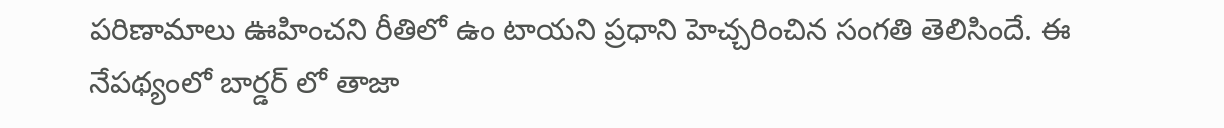పరిణామాలు ఊహించని రీతిలో ఉం టాయని ప్రధాని హెచ్చరించిన సంగతి తెలిసిందే. ఈ నేపథ్యంలో బార్డర్ లో తాజా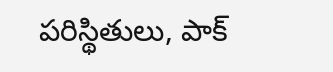పరిస్థితులు, పాక్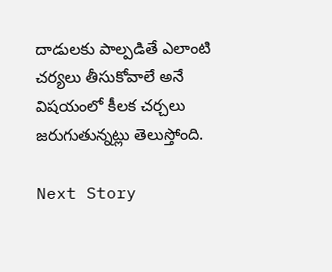దాడులకు పాల్పడితే ఎలాంటి చర్యలు తీసుకోవాలే అనే విషయంలో కీలక చర్చలు జరుగుతున్నట్లు తెలుస్తోంది.

Next Story